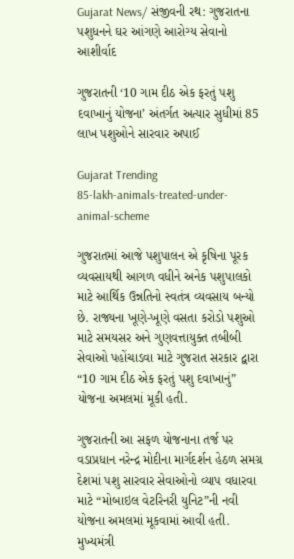Gujarat News/ સંજીવની રથ: ગુજરાતના પશુધનને ઘર આંગણે આરોગ્ય સેવાનો આશીર્વાદ

ગુજરાતની ‘10 ગામ દીઠ એક ફરતું પશુ દવાખાનું યોજના’ અંતર્ગત અત્યાર સુધીમાં 85 લાખ પશુઓને સારવાર અપાઈ

Gujarat Trending
85-lakh-animals-treated-under-animal-scheme

ગુજરાતમાં આજે પશુપાલન એ કૃષિના પૂરક વ્યવસાયથી આગળ વધીને અનેક પશુપાલકો માટે આર્થિક ઉન્નતિનો સ્વતંત્ર વ્યવસાય બન્યો છે. રાજ્યના ખૂણે-ખૂણે વસતા કરોડો પશુઓ માટે સમયસર અને ગુણવત્તાયુક્ત તબીબી સેવાઓ પહોંચાડવા માટે ગુજરાત સરકાર દ્વારા “10 ગામ દીઠ એક ફરતું પશુ દવાખાનું” યોજના અમલમાં મૂકી હતી.

ગુજરાતની આ સફળ યોજનાના તર્જ પર વડાપ્રધાન નરેન્દ્ર મોદીના માર્ગદર્શન હેઠળ સમગ્ર દેશમાં પશુ સારવાર સેવાઓનો વ્યાપ વધારવા માટે “મોબાઇલ વેટરિનરી યુનિટ”ની નવી યોજના અમલમાં મૂકવામાં આવી હતી. મુખ્યમંત્રી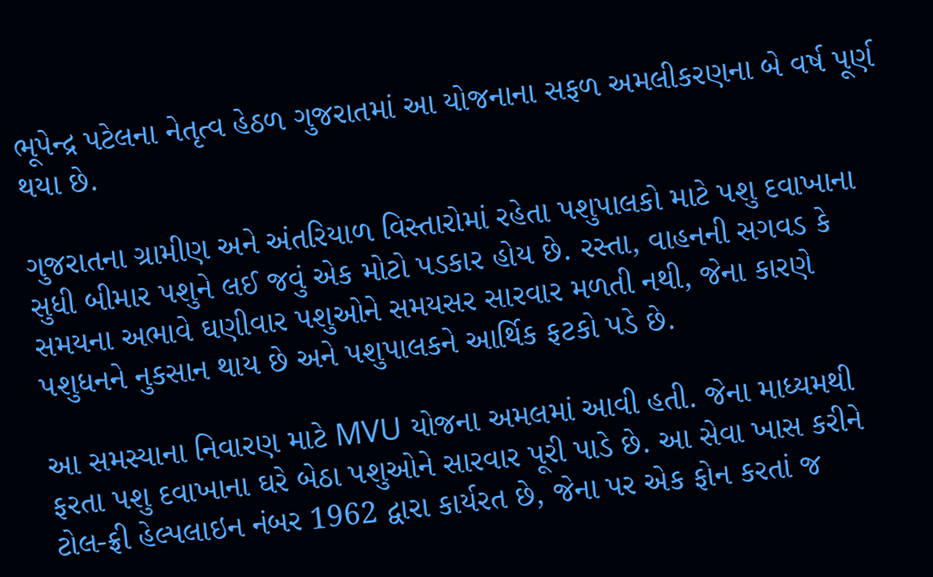ભૂપેન્દ્ર પટેલના નેતૃત્વ હેઠળ ગુજરાતમાં આ યોજનાના સફળ અમલીકરણના બે વર્ષ પૂર્ણ થયા છે.

ગુજરાતના ગ્રામીણ અને અંતરિયાળ વિસ્તારોમાં રહેતા પશુપાલકો માટે પશુ દવાખાના સુધી બીમાર પશુને લઈ જવું એક મોટો પડકાર હોય છે. રસ્તા, વાહનની સગવડ કે સમયના અભાવે ઘણીવાર પશુઓને સમયસર સારવાર મળતી નથી, જેના કારણે પશુધનને નુકસાન થાય છે અને પશુપાલકને આર્થિક ફટકો પડે છે.

આ સમસ્યાના નિવારણ માટે MVU યોજના અમલમાં આવી હતી. જેના માધ્યમથી ફરતા પશુ દવાખાના ઘરે બેઠા પશુઓને સારવાર પૂરી પાડે છે. આ સેવા ખાસ કરીને ટોલ-ફ્રી હેલ્પલાઇન નંબર 1962 દ્વારા કાર્યરત છે, જેના પર એક ફોન કરતાં જ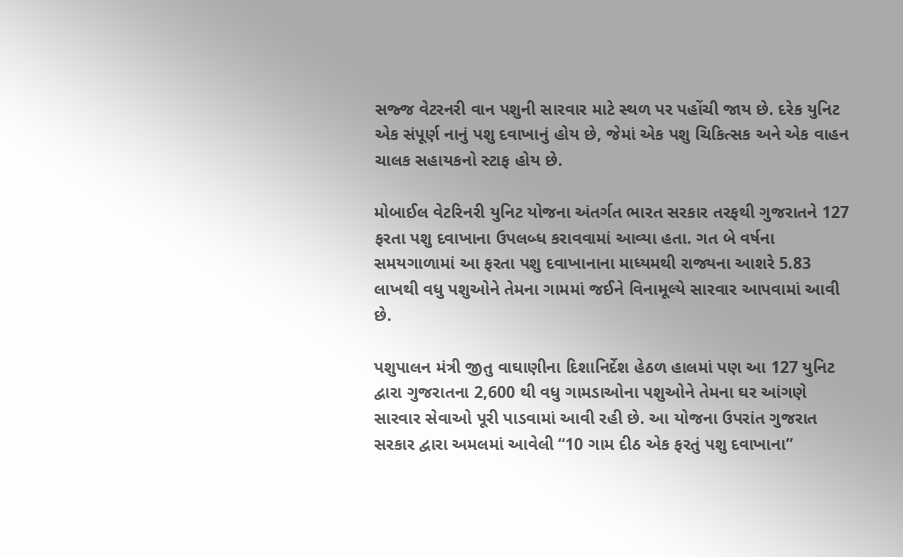સજ્જ વેટરનરી વાન પશુની સારવાર માટે સ્થળ પર પહોંચી જાય છે. દરેક યુનિટ એક સંપૂર્ણ નાનું પશુ દવાખાનું હોય છે, જેમાં એક પશુ ચિકિત્સક અને એક વાહન ચાલક સહાયકનો સ્ટાફ હોય છે.

મોબાઈલ વેટરિનરી યુનિટ યોજના અંતર્ગત ભારત સરકાર તરફથી ગુજરાતને 127 ફરતા પશુ દવાખાના ઉપલબ્ધ કરાવવામાં આવ્યા હતા. ગત બે વર્ષના સમયગાળામાં આ ફરતા પશુ દવાખાનાના માધ્યમથી રાજ્યના આશરે 5.83 લાખથી વધુ પશુઓને તેમના ગામમાં જઈને વિનામૂલ્યે સારવાર આપવામાં આવી છે.

પશુપાલન મંત્રી જીતુ વાઘાણીના દિશાનિર્દેશ હેઠળ હાલમાં પણ આ 127 યુનિટ દ્વારા ગુજરાતના 2,600 થી વધુ ગામડાઓના પશુઓને તેમના ઘર આંગણે સારવાર સેવાઓ પૂરી પાડવામાં આવી રહી છે. આ યોજના ઉપરાંત ગુજરાત સરકાર દ્વારા અમલમાં આવેલી “10 ગામ દીઠ એક ફરતું પશુ દવાખાના”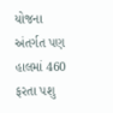યોજના અંતર્ગત પણ હાલમાં 460 ફરતા પશુ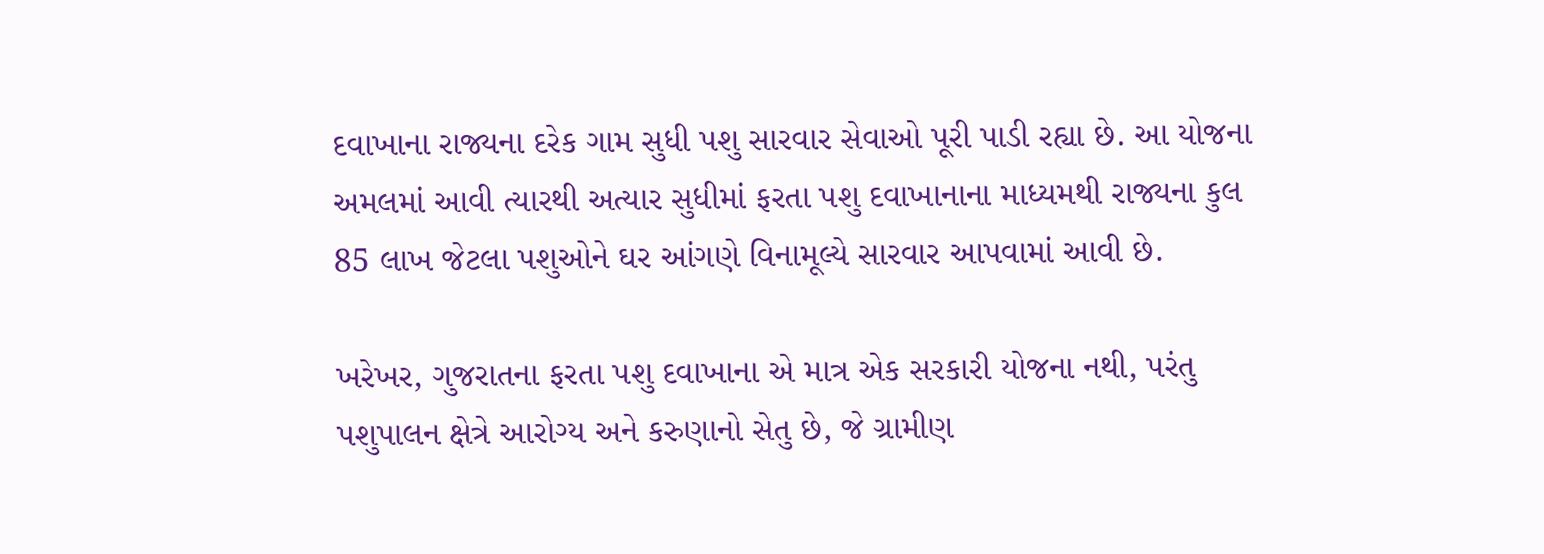દવાખાના રાજ્યના દરેક ગામ સુધી પશુ સારવાર સેવાઓ પૂરી પાડી રહ્યા છે. આ યોજના અમલમાં આવી ત્યારથી અત્યાર સુધીમાં ફરતા પશુ દવાખાનાના માધ્યમથી રાજ્યના કુલ 85 લાખ જેટલા પશુઓને ઘર આંગણે વિનામૂલ્યે સારવાર આપવામાં આવી છે.

ખરેખર, ગુજરાતના ફરતા પશુ દવાખાના એ માત્ર એક સરકારી યોજના નથી, પરંતુ પશુપાલન ક્ષેત્રે આરોગ્ય અને કરુણાનો સેતુ છે, જે ગ્રામીણ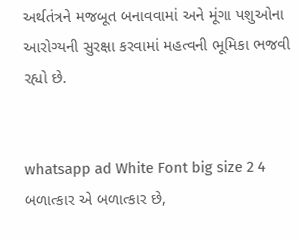અર્થતંત્રને મજબૂત બનાવવામાં અને મૂંગા પશુઓના આરોગ્યની સુરક્ષા કરવામાં મહત્વની ભૂમિકા ભજવી રહ્યો છે.


whatsapp ad White Font big size 2 4 બળાત્કાર એ બળાત્કાર છે,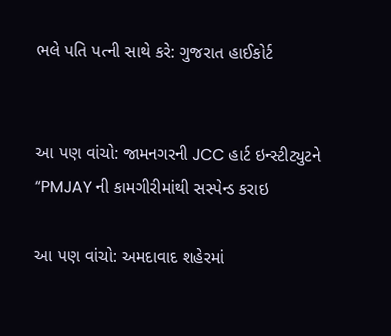ભલે પતિ પત્ની સાથે કરે: ગુજરાત હાઈકોર્ટ


આ પણ વાંચો: જામનગરની JCC હાર્ટ ઇન્સ્ટીટ્યુટને “PMJAY ની કામગીરીમાંથી સસ્પેન્ડ કરાઇ

આ પણ વાંચો: અમદાવાદ શહેરમાં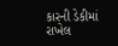કારની ડેકીમાં રાખેલ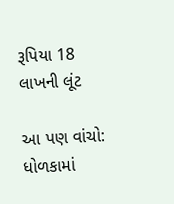રૂપિયા 18 લાખની લૂંટ

આ પણ વાંચો: ધોળકામાં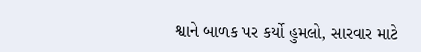શ્વાને બાળક પર કર્યો હુમલો, સારવાર માટે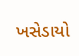ખસેડાયો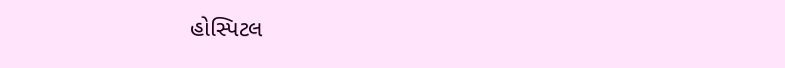હોસ્પિટલ